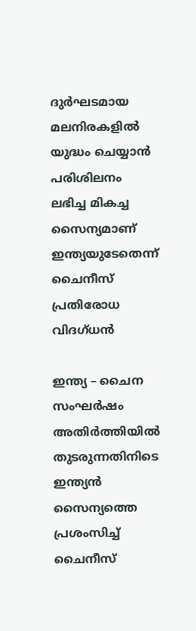ദുര്‍ഘടമായ മലനിരകളില്‍ യുദ്ധം ചെയ്യാന്‍ പരിശിലനം ലഭിച്ച മികച്ച സൈന്യമാണ് ഇന്ത്യയുടേതെന്ന് ചൈനീസ് പ്രതിരോധ വിദഗ്ധന്‍

ഇന്ത്യ – ചൈന സംഘര്‍ഷം അതിര്‍ത്തിയില്‍ തുടരുന്നതിനിടെ ഇന്ത്യന്‍ സൈന്യത്തെ പ്രശംസിച്ച് ചൈനീസ്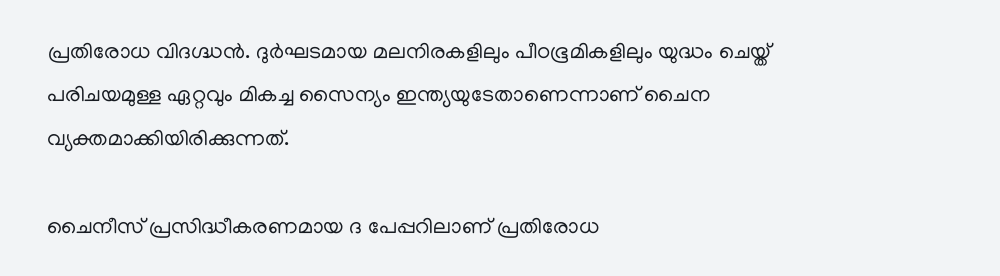പ്രതിരോധ വിദഗ്ദ്ധന്‍. ദുര്‍ഘടമായ മലനിരകളിലും പീഠഭൂമികളിലും യുദ്ധം ചെയ്ത് പരിചയമുള്ള ഏറ്റവും മികച്ച സൈന്യം ഇന്ത്യയുടേതാണെന്നാണ് ചൈന വ്യക്തമാക്കിയിരിക്കുന്നത്.

ചൈനീസ് പ്രസിദ്ധീകരണമായ ദ പേപ്പറിലാണ് പ്രതിരോധ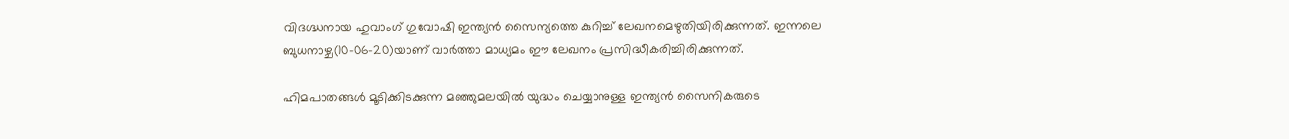വിദഗ്ദ്ധനായ ഹുവാംഗ് ഗുവോഷി ഇന്ത്യന്‍ സൈന്യത്തെ കുറിച്ച് ലേഖനമെഴുതിയിരിക്കുന്നത്. ഇന്നലെ ബുധനാഴ്ച(10-06-20)യാണ് വാര്‍ത്താ മാധ്യമം ഈ ലേഖനം പ്രസിദ്ധീകരിച്ചിരിക്കുന്നത്.

ഹിമപാതങ്ങള്‍ മൂടിക്കിടക്കുന്ന മഞ്ഞുമലയില്‍ യുദ്ധം ചെയ്യാനുള്ള ഇന്ത്യന്‍ സൈനികരുടെ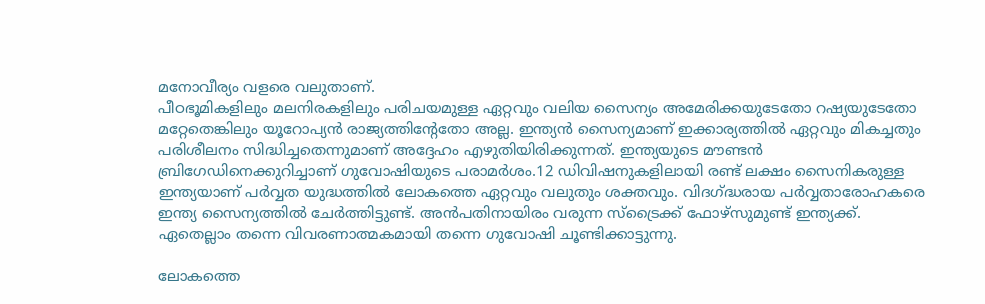മനോവീര്യം വളരെ വലുതാണ്.
പീഠഭൂമികളിലും മലനിരകളിലും പരിചയമുള്ള ഏറ്റവും വലിയ സൈന്യം അമേരിക്കയുടേതോ റഷ്യയുടേതോ മറ്റേതെങ്കിലും യൂറോപ്യന്‍ രാജ്യത്തിന്റേതോ അല്ല. ഇന്ത്യന്‍ സൈന്യമാണ് ഇക്കാര്യത്തില്‍ ഏറ്റവും മികച്ചതും പരിശീലനം സിദ്ധിച്ചതെന്നുമാണ് അദ്ദേഹം എഴുതിയിരിക്കുന്നത്. ഇന്ത്യയുടെ മൗണ്ടന്‍ ബ്രിഗേഡിനെക്കുറിച്ചാണ് ഗുവോഷിയുടെ പരാമര്‍ശം.12 ഡിവിഷനുകളിലായി രണ്ട് ലക്ഷം സൈനികരുള്ള ഇന്ത്യയാണ് പര്‍വ്വത യുദ്ധത്തില്‍ ലോകത്തെ ഏറ്റവും വലുതും ശക്തവും. വിദഗ്ദ്ധരായ പര്‍വ്വതാരോഹകരെ ഇന്ത്യ സൈന്യത്തില്‍ ചേര്‍ത്തിട്ടുണ്ട്. അന്‍പതിനായിരം വരുന്ന സ്‌ട്രൈക്ക് ഫോഴ്‌സുമുണ്ട് ഇന്ത്യക്ക്. ഏതെല്ലാം തന്നെ വിവരണാത്മകമായി തന്നെ ഗുവോഷി ചൂണ്ടിക്കാട്ടുന്നു.

ലോകത്തെ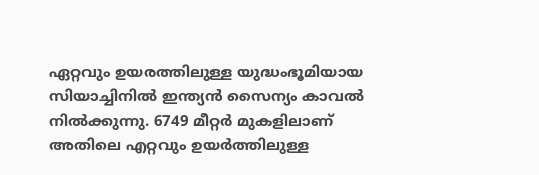ഏറ്റവും ഉയരത്തിലുള്ള യുദ്ധംഭൂമിയായ സിയാച്ചിനില്‍ ഇന്ത്യന്‍ സൈന്യം കാവല്‍ നില്‍ക്കുന്നു. 6749 മീറ്റര്‍ മുകളിലാണ് അതിലെ എറ്റവും ഉയര്‍ത്തിലുള്ള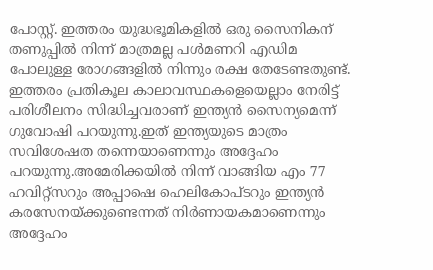പോസ്റ്റ്. ഇത്തരം യുദ്ധഭൂമികളില്‍ ഒരു സൈനികന് തണുപ്പില്‍ നിന്ന് മാത്രമല്ല പള്‍മണറി എഡിമ പോലുള്ള രോഗങ്ങളില്‍ നിന്നും രക്ഷ തേടേണ്ടതുണ്ട്. ഇത്തരം പ്രതികൂല കാലാവസ്ഥകളെയെല്ലാം നേരിട്ട് പരിശീലനം സിദ്ധിച്ചവരാണ് ഇന്ത്യന്‍ സൈന്യമെന്ന് ഗുവോഷി പറയുന്നു.ഇത് ഇന്ത്യയുടെ മാത്രം സവിശേഷത തന്നെയാണെന്നും അദ്ദേഹം പറയുന്നു.അമേരിക്കയില്‍ നിന്ന് വാങ്ങിയ എം 77 ഹവിറ്റ്‌സറും അപ്പാഷെ ഹെലികോപ്ടറും ഇന്ത്യന്‍ കരസേനയ്ക്കുണ്ടെന്നത് നിര്‍ണായകമാണെന്നും അദ്ദേഹം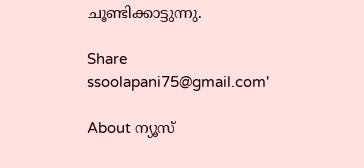ചൂണ്ടിക്കാട്ടുന്നു.

Share
ssoolapani75@gmail.com'

About ന്യൂസ്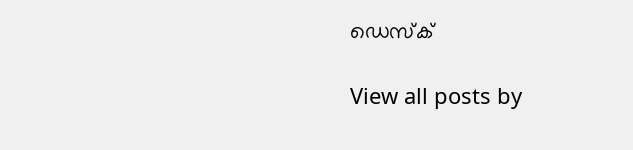ഡെസ്ക്

View all posts by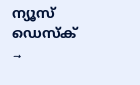ന്യൂസ് ഡെസ്ക് →